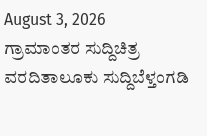August 3, 2026
ಗ್ರಾಮಾಂತರ ಸುದ್ದಿಚಿತ್ರ ವರದಿತಾಲೂಕು ಸುದ್ದಿಬೆಳ್ತಂಗಡಿ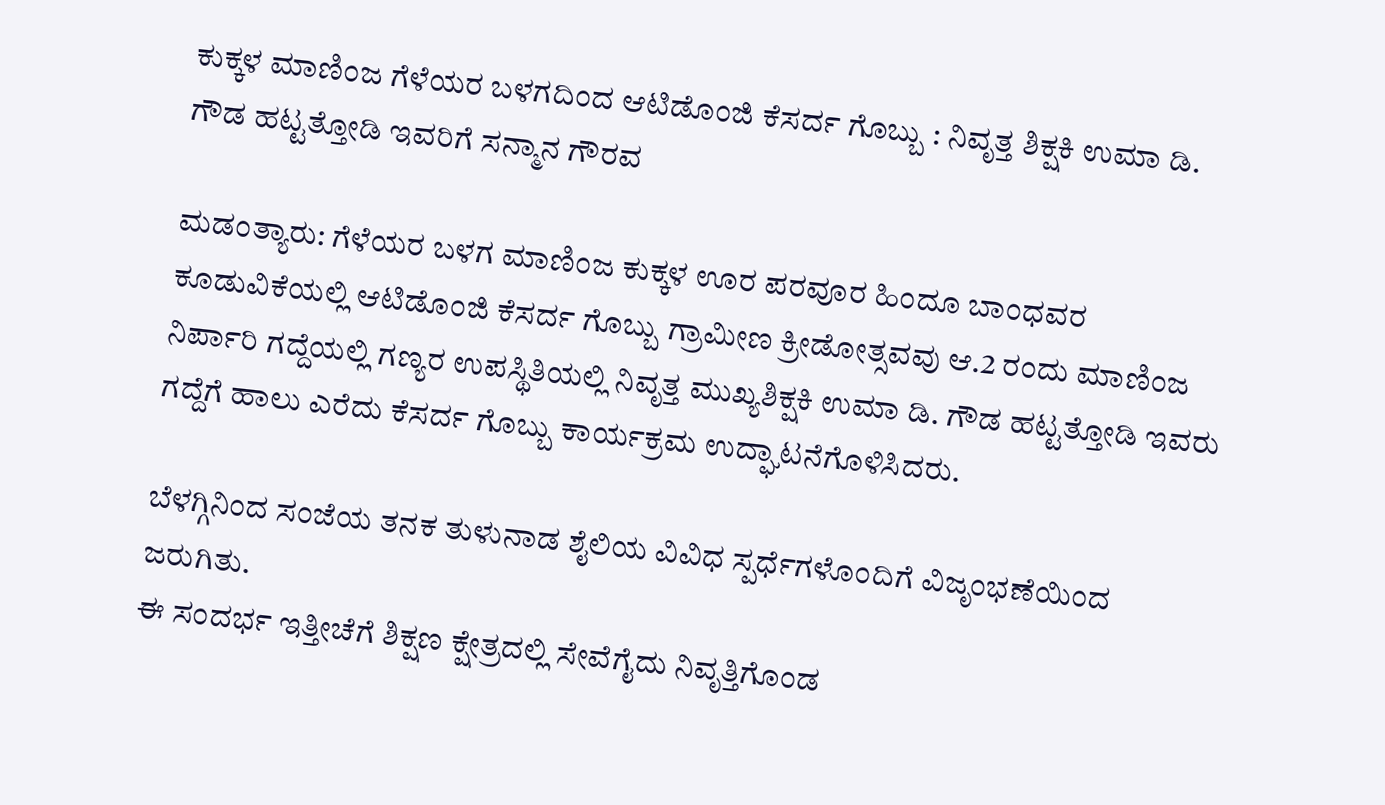ಕುಕ್ಕಳ ಮಾಣಿಂಜ ಗೆಳೆಯರ ಬಳಗದಿಂದ ಆಟಿಡೊಂಜಿ ಕೆಸರ್ದ ಗೊಬ್ಬು : ನಿವೃತ್ತ ಶಿಕ್ಷಕಿ ಉಮಾ ಡಿ. ಗೌಡ ಹಟ್ಟತ್ತೋಡಿ ಇವರಿಗೆ ಸನ್ಮಾನ ಗೌರವ

ಮಡಂತ್ಯಾರು: ಗೆಳೆಯರ ಬಳಗ ಮಾಣಿಂಜ ಕುಕ್ಕಳ ಊರ ಪರವೂರ ಹಿಂದೂ ಬಾಂಧವರ ಕೂಡುವಿಕೆಯಲ್ಲಿ ಆಟಿಡೊಂಜಿ ಕೆಸರ್ದ ಗೊಬ್ಬು ಗ್ರಾಮೀಣ ಕ್ರೀಡೋತ್ಸವವು ಆ.2 ರಂದು ಮಾಣಿಂಜ ನಿರ್ಪಾರಿ ಗದ್ದೆಯಲ್ಲಿ ಗಣ್ಯರ ಉಪಸ್ಥಿತಿಯಲ್ಲಿ ನಿವೃತ್ತ ಮುಖ್ಯಶಿಕ್ಷಕಿ ಉಮಾ ಡಿ. ಗೌಡ ಹಟ್ಟತ್ತೋಡಿ ಇವರು ಗದ್ದೆಗೆ ಹಾಲು ಎರೆದು ಕೆಸರ್ದ ಗೊಬ್ಬು ಕಾರ್ಯಕ್ರಮ ಉದ್ಘಾಟನೆಗೊಳಿಸಿದರು.

ಬೆಳಗ್ಗಿನಿಂದ ಸಂಜೆಯ ತನಕ ತುಳುನಾಡ ಶೈಲಿಯ ವಿವಿಧ ಸ್ಪರ್ಧೆಗಳೊಂದಿಗೆ ವಿಜೃಂಭಣೆಯಿಂದ ಜರುಗಿತು.
ಈ ಸಂದರ್ಭ ಇತ್ತೀಚೆಗೆ ಶಿಕ್ಷಣ ಕ್ಷೇತ್ರದಲ್ಲಿ ಸೇವೆಗೈದು ನಿವೃತ್ತಿಗೊಂಡ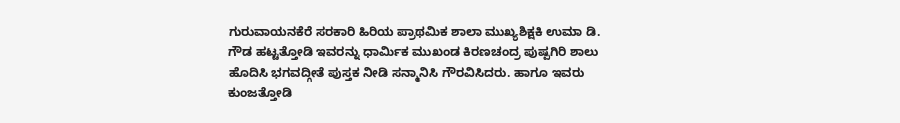ಗುರುವಾಯನಕೆರೆ ಸರಕಾರಿ ಹಿರಿಯ ಪ್ರಾಥಮಿಕ ಶಾಲಾ ಮುಖ್ಯಶಿಕ್ಷಕಿ ಉಮಾ ಡಿ. ಗೌಡ ಹಟ್ಟತ್ತೋಡಿ ಇವರನ್ನು ಧಾರ್ಮಿಕ ಮುಖಂಡ ಕಿರಣಚಂದ್ರ ಪುಷ್ಪಗಿರಿ ಶಾಲು ಹೊದಿಸಿ ಭಗವದ್ಗೀತೆ ಪುಸ್ತಕ ನೀಡಿ ಸನ್ಮಾನಿಸಿ ಗೌರವಿಸಿದರು. ಹಾಗೂ ಇವರು ಕುಂಜತ್ತೋಡಿ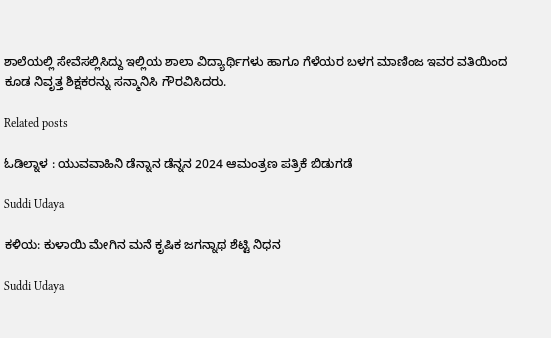ಶಾಲೆಯಲ್ಲಿ ಸೇವೆಸಲ್ಲಿಸಿದ್ದು ಇಲ್ಲಿಯ ಶಾಲಾ ವಿದ್ಯಾರ್ಥಿಗಳು ಹಾಗೂ ಗೆಳೆಯರ ಬಳಗ ಮಾಣಿಂಜ ಇವರ ವತಿಯಿಂದ ಕೂಡ ನಿವೃತ್ತ ಶಿಕ್ಷಕರನ್ನು ಸನ್ಮಾನಿಸಿ ಗೌರವಿಸಿದರು.

Related posts

ಓಡಿಲ್ನಾಳ : ಯುವವಾಹಿನಿ ಡೆನ್ನಾನ ಡೆನ್ನನ 2024 ಆಮಂತ್ರಣ ಪತ್ರಿಕೆ ಬಿಡುಗಡೆ

Suddi Udaya

ಕಳಿಯ: ಕುಳಾಯಿ ಮೇಗಿನ ಮನೆ ಕೃಷಿಕ ಜಗನ್ನಾಥ ಶೆಟ್ಟಿ ನಿಧನ

Suddi Udaya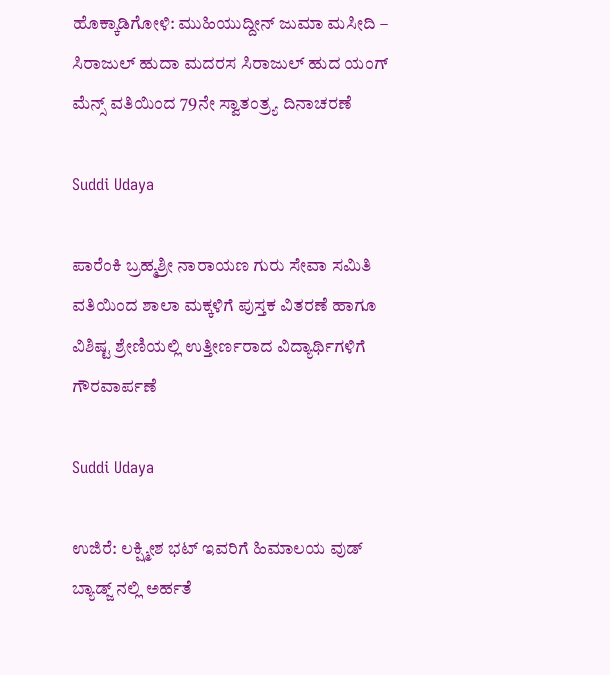ಹೊಕ್ಕಾಡಿಗೋಳಿ: ಮುಹಿಯುದ್ದೀನ್ ಜುಮಾ ಮಸೀದಿ – ಸಿರಾಜುಲ್ ಹುದಾ ಮದರಸ ಸಿರಾಜುಲ್ ಹುದ ಯಂಗ್ ಮೆನ್ಸ್ ವತಿಯಿಂದ 79ನೇ ಸ್ವಾತಂತ್ರ್ಯ ದಿನಾಚರಣೆ

Suddi Udaya

ಪಾರೆಂಕಿ ಬ್ರಹ್ಮಶ್ರೀ ನಾರಾಯಣ ಗುರು ಸೇವಾ ಸಮಿತಿ ವತಿಯಿಂದ ಶಾಲಾ ಮಕ್ಕಳಿಗೆ ಪುಸ್ತಕ ವಿತರಣೆ ಹಾಗೂ ವಿಶಿಷ್ಟ ಶ್ರೇಣಿಯಲ್ಲಿ ಉತ್ತೀರ್ಣರಾದ ವಿದ್ಯಾರ್ಥಿಗಳಿಗೆ ಗೌರವಾರ್ಪಣೆ

Suddi Udaya

ಉಜಿರೆ: ಲಕ್ಷ್ಮೀಶ ಭಟ್ ಇವರಿಗೆ ಹಿಮಾಲಯ ವುಡ್ ಬ್ಯಾಡ್ಜ್ ನಲ್ಲಿ ಅರ್ಹತೆ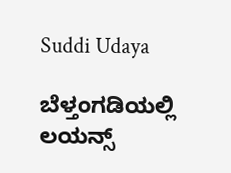Suddi Udaya

ಬೆಳ್ತಂಗಡಿಯಲ್ಲಿ ಲಯನ್ಸ್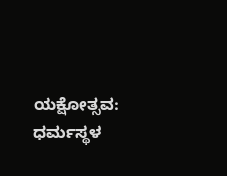ಯಕ್ಷೋತ್ಸವ: ಧರ್ಮಸ್ಥಳ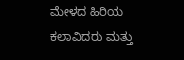ಮೇಳದ ಹಿರಿಯ ಕಲಾವಿದರು ಮತ್ತು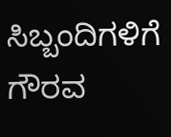ಸಿಬ್ಬಂದಿಗಳಿಗೆ ಗೌರವ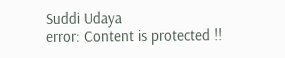Suddi Udaya
error: Content is protected !!